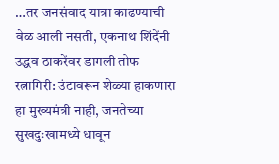…तर जनसंवाद यात्रा काढण्याची वेळ आली नसती, एकनाथ शिंदेंनी उद्धव ठाकरेंवर डागली तोफ
रत्नागिरी: उंटावरून शेळ्या हाकणारा हा मुख्यमंत्री नाही, जनतेच्या सुखदुःखामध्ये धावून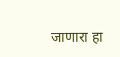जाणारा हा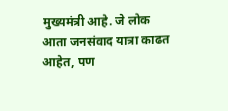मुख्यमंत्री आहे. जे लोक आता जनसंवाद यात्रा काढत आहेत, पण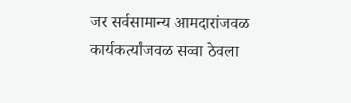जर सर्वसामान्य आमदारांजवळ कार्यकर्त्यांजवळ सव्वा ठेवला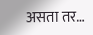असता तर…